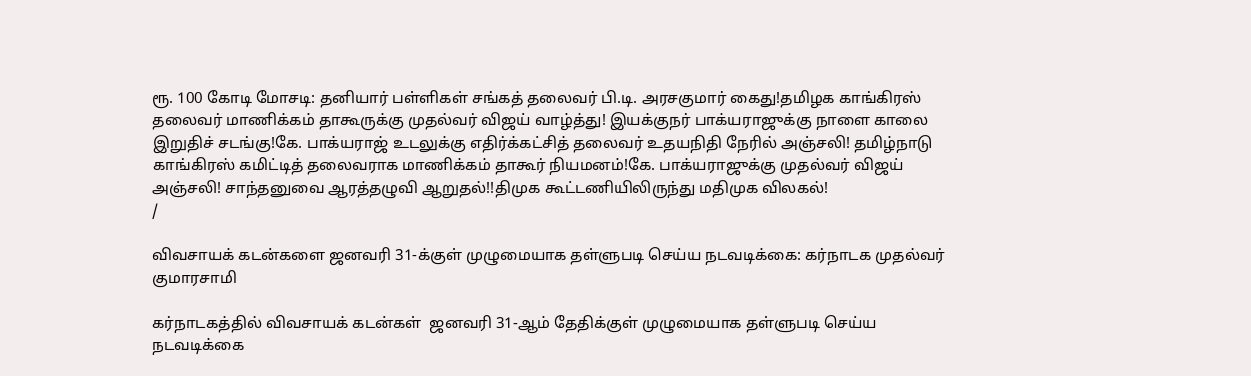ரூ. 100 கோடி மோசடி: தனியார் பள்ளிகள் சங்கத் தலைவர் பி.டி. அரசகுமார் கைது!தமிழக காங்கிரஸ் தலைவர் மாணிக்கம் தாகூருக்கு முதல்வர் விஜய் வாழ்த்து! இயக்குநர் பாக்யராஜுக்கு நாளை காலை இறுதிச் சடங்கு!கே. பாக்யராஜ் உடலுக்கு எதிர்க்கட்சித் தலைவர் உதயநிதி நேரில் அஞ்சலி! தமிழ்நாடு காங்கிரஸ் கமிட்டித் தலைவராக மாணிக்கம் தாகூர் நியமனம்!கே. பாக்யராஜுக்கு முதல்வர் விஜய் அஞ்சலி! சாந்தனுவை ஆரத்தழுவி ஆறுதல்!!திமுக கூட்டணியிலிருந்து மதிமுக விலகல்!
/

விவசாயக் கடன்களை ஜனவரி 31-க்குள் முழுமையாக தள்ளுபடி செய்ய நடவடிக்கை: கர்நாடக முதல்வர் குமாரசாமி

கர்நாடகத்தில் விவசாயக் கடன்கள்  ஜனவரி 31-ஆம் தேதிக்குள் முழுமையாக தள்ளுபடி செய்ய நடவடிக்கை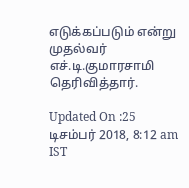எடுக்கப்படும் என்று முதல்வர் எச்.டி.குமாரசாமி தெரிவித்தார்.

Updated On :25 டிசம்பர் 2018, 8:12 am IST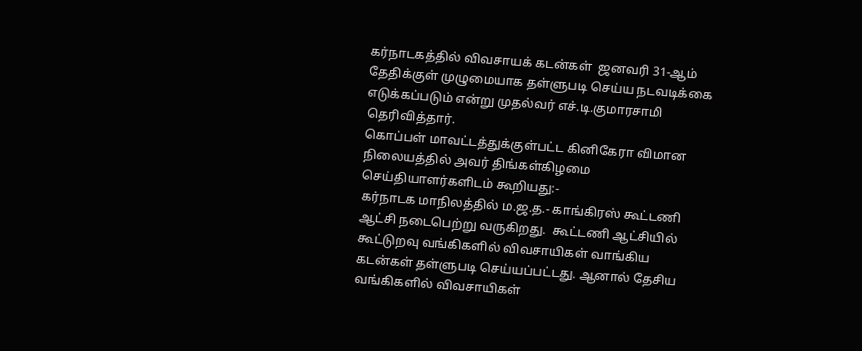கர்நாடகத்தில் விவசாயக் கடன்கள்  ஜனவரி 31-ஆம் தேதிக்குள் முழுமையாக தள்ளுபடி செய்ய நடவடிக்கை எடுக்கப்படும் என்று முதல்வர் எச்.டி.குமாரசாமி தெரிவித்தார்.
கொப்பள் மாவட்டத்துக்குள்பட்ட கினிகேரா விமான நிலையத்தில் அவர் திங்கள்கிழமை செய்தியாளர்களிடம் கூறியது:-
கர்நாடக மாநிலத்தில் ம.ஜ.த.- காங்கிரஸ் கூட்டணி ஆட்சி நடைபெற்று வருகிறது.  கூட்டணி ஆட்சியில் கூட்டுறவு வங்கிகளில் விவசாயிகள் வாங்கிய கடன்கள் தள்ளுபடி செய்யப்பட்டது. ஆனால் தேசிய வங்கிகளில் விவசாயிகள்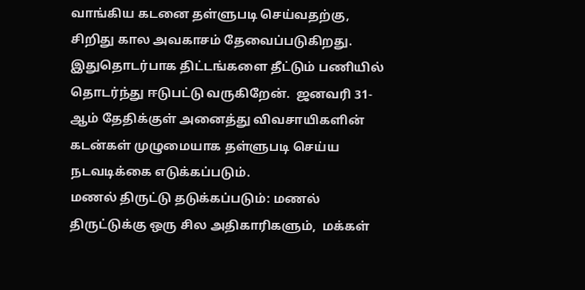வாங்கிய கடனை தள்ளுபடி செய்வதற்கு,  சிறிது கால அவகாசம் தேவைப்படுகிறது.
இதுதொடர்பாக திட்டங்களை தீட்டும் பணியில் தொடர்ந்து ஈடுபட்டு வருகிறேன்.  ஜனவரி 31-ஆம் தேதிக்குள் அனைத்து விவசாயிகளின் கடன்கள் முழுமையாக தள்ளுபடி செய்ய நடவடிக்கை எடுக்கப்படும்.
மணல் திருட்டு தடுக்கப்படும்: மணல் திருட்டுக்கு ஒரு சில அதிகாரிகளும்,  மக்கள்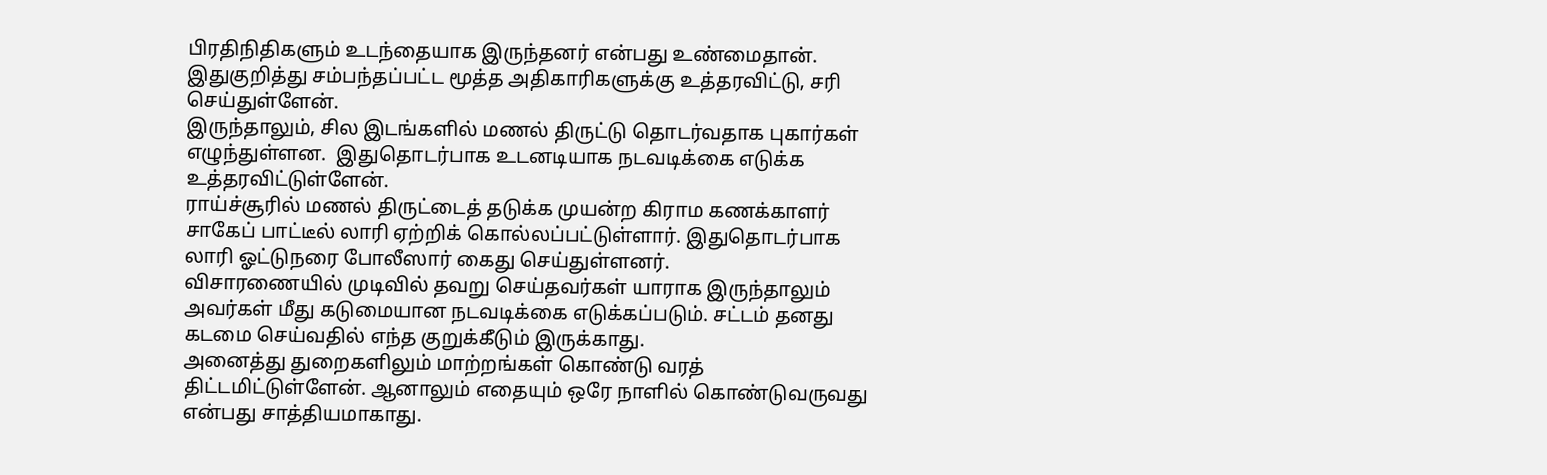பிரதிநிதிகளும் உடந்தையாக இருந்தனர் என்பது உண்மைதான். இதுகுறித்து சம்பந்தப்பட்ட மூத்த அதிகாரிகளுக்கு உத்தரவிட்டு, சரி செய்துள்ளேன்.
இருந்தாலும், சில இடங்களில் மணல் திருட்டு தொடர்வதாக புகார்கள் எழுந்துள்ளன.  இதுதொடர்பாக உடனடியாக நடவடிக்கை எடுக்க உத்தரவிட்டுள்ளேன்.
ராய்ச்சூரில் மணல் திருட்டைத் தடுக்க முயன்ற கிராம கணக்காளர் சாகேப் பாட்டீல் லாரி ஏற்றிக் கொல்லப்பட்டுள்ளார். இதுதொடர்பாக லாரி ஓட்டுநரை போலீஸார் கைது செய்துள்ளனர்.
விசாரணையில் முடிவில் தவறு செய்தவர்கள் யாராக இருந்தாலும் அவர்கள் மீது கடுமையான நடவடிக்கை எடுக்கப்படும். சட்டம் தனது கடமை செய்வதில் எந்த குறுக்கீடும் இருக்காது.
அனைத்து துறைகளிலும் மாற்றங்கள் கொண்டு வரத் திட்டமிட்டுள்ளேன். ஆனாலும் எதையும் ஒரே நாளில் கொண்டுவருவது என்பது சாத்தியமாகாது.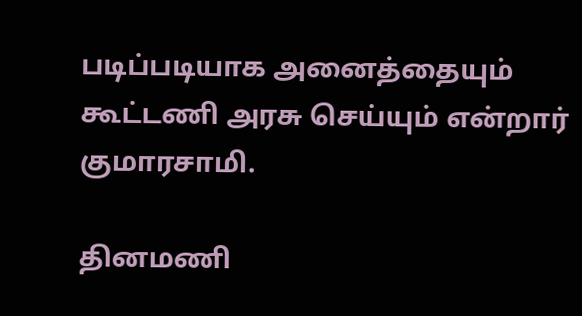படிப்படியாக அனைத்தையும் கூட்டணி அரசு செய்யும் என்றார் குமாரசாமி.

தினமணி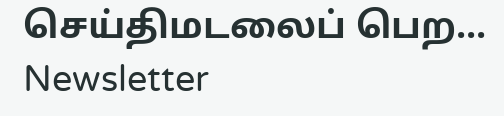செய்திமடலைப் பெற... Newsletter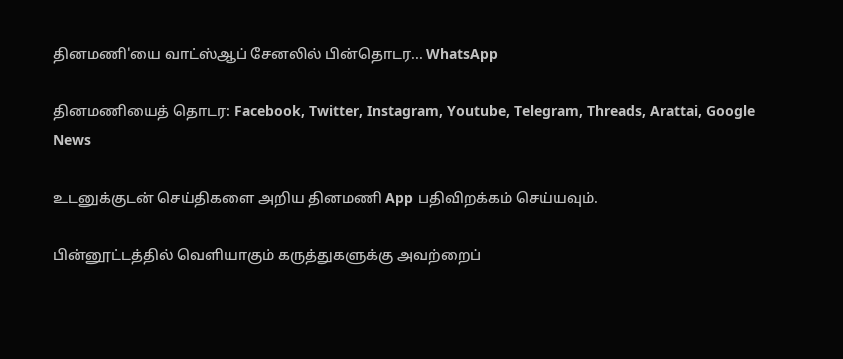தினமணி'யை வாட்ஸ்ஆப் சேனலில் பின்தொடர... WhatsApp

தினமணியைத் தொடர: Facebook, Twitter, Instagram, Youtube, Telegram, Threads, Arattai, Google News

உடனுக்குடன் செய்திகளை அறிய தினமணி App பதிவிறக்கம் செய்யவும்.

பின்னூட்டத்தில் வெளியாகும் கருத்துகளுக்கு அவற்றைப்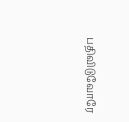பதிவிடுவோரே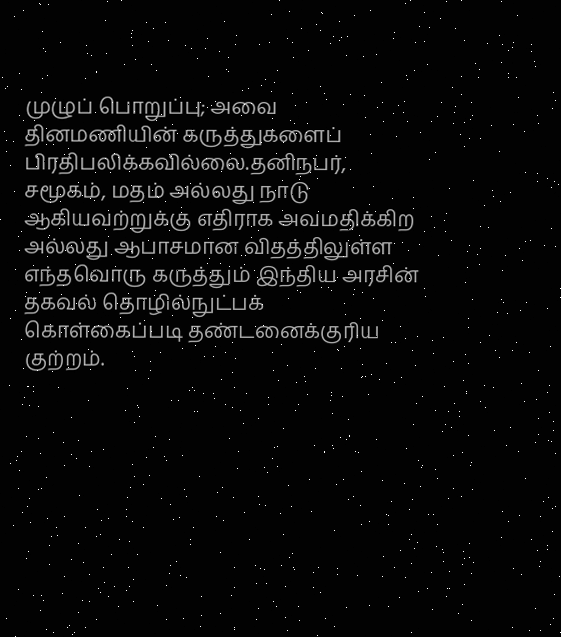முழுப் பொறுப்பு; அவை தினமணியின் கருத்துகளைப் பிரதிபலிக்கவில்லை.தனிநபர், சமூகம், மதம் அல்லது நாடு ஆகியவற்றுக்கு எதிராக அவமதிக்கிற அல்லது ஆபாசமான விதத்திலுள்ள எந்தவொரு கருத்தும் இந்திய அரசின் தகவல் தொழில்நுட்பக் கொள்கைப்படி தண்டனைக்குரிய குற்றம்.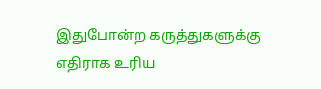இதுபோன்ற கருத்துகளுக்கு எதிராக உரிய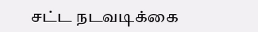சட்ட நடவடிக்கை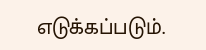எடுக்கப்படும்.